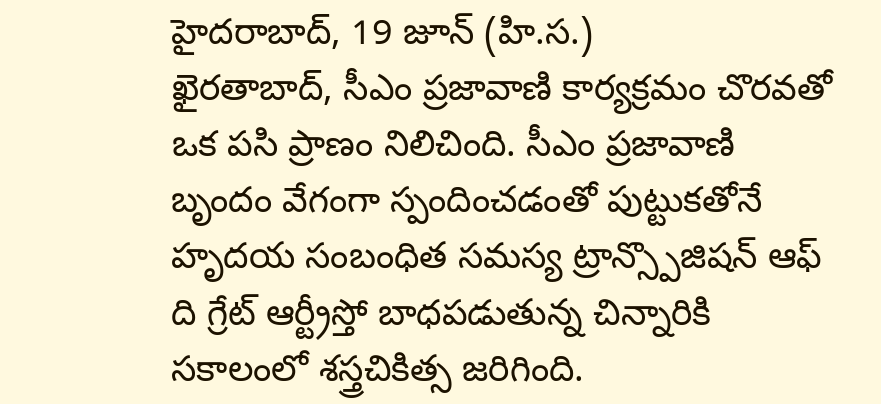హైదరాబాద్, 19 జూన్ (హి.స.)
ఖైరతాబాద్, సీఎం ప్రజావాణి కార్యక్రమం చొరవతో ఒక పసి ప్రాణం నిలిచింది. సీఎం ప్రజావాణి బృందం వేగంగా స్పందించడంతో పుట్టుకతోనే హృదయ సంబంధిత సమస్య ట్రాన్స్పొజిషన్ ఆఫ్ ది గ్రేట్ ఆర్ట్రీస్తో బాధపడుతున్న చిన్నారికి సకాలంలో శస్త్రచికిత్స జరిగింది.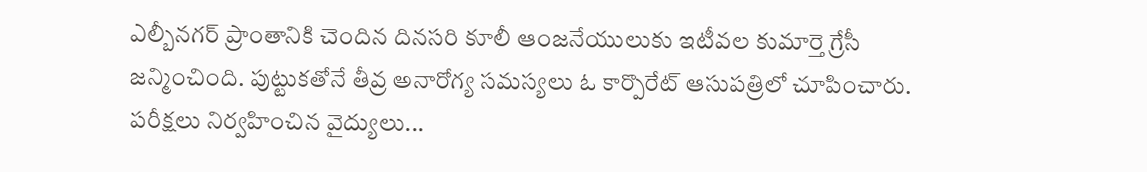ఎల్బీనగర్ ప్రాంతానికి చెందిన దినసరి కూలీ ఆంజనేయులుకు ఇటీవల కుమార్తె గ్రేసీ జన్మించింది. పుట్టుకతోనే తీవ్ర అనారోగ్య సమస్యలు ఓ కార్పొరేట్ ఆసుపత్రిలో చూపించారు. పరీక్షలు నిర్వహించిన వైద్యులు...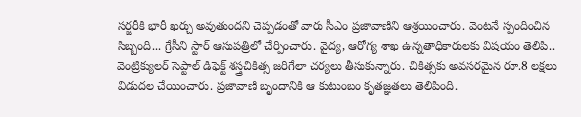సర్జరీకి భారీ ఖర్చు అవుతుందని చెప్పడంతో వారు సీఎం ప్రజావాణిని ఆశ్రయించారు. వెంటనే స్పందించిన సిబ్బంది... గ్రేసీని స్టార్ ఆసుపత్రిలో చేర్పించారు. వైద్య, ఆరోగ్య శాఖ ఉన్నతాధికారులకు విషయం తెలిపి.. వెంట్రిక్యులర్ సెప్టాల్ డిఫెక్ట్ శస్త్రచికిత్స జరిగేలా చర్యలు తీసుకున్నారు. చికిత్సకు అవసరమైన రూ.8 లక్షలు విడుదల చేయించారు. ప్రజావాణి బృందానికి ఆ కుటుంబం కృతజ్ఞతలు తెలిపింది.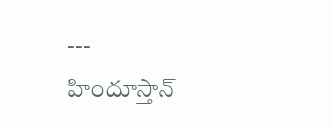---
హిందూస్తాన్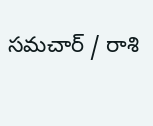సమచార్ / రాశి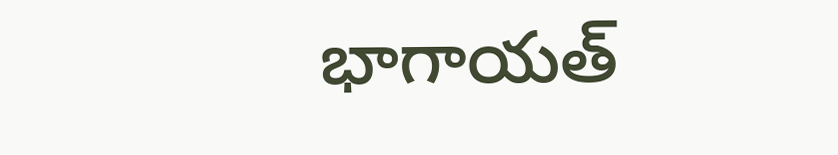భాగాయత్